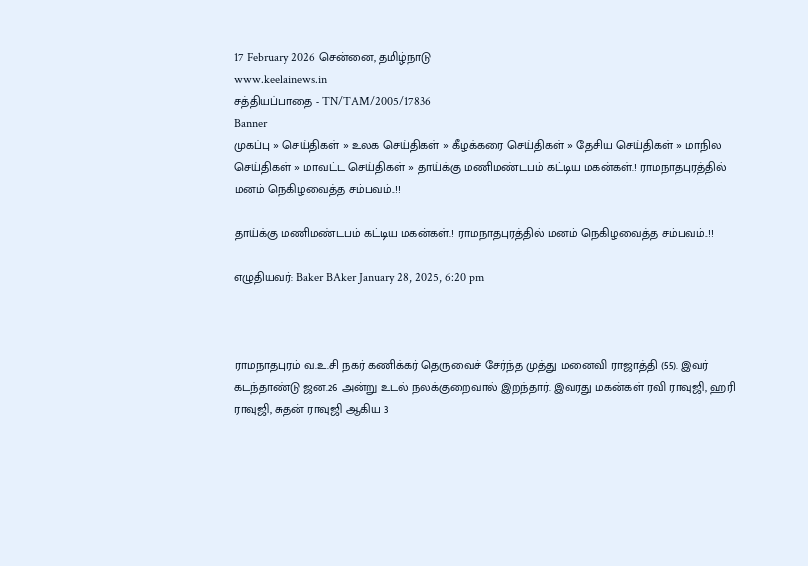17 February 2026 சென்னை, தமிழ்நாடு
www.keelainews.in
சத்தியப்பாதை - TN/TAM/2005/17836
Banner
முகப்பு » செய்திகள் » உலக செய்திகள் » கீழக்கரை செய்திகள் » தேசிய செய்திகள் » மாநில செய்திகள் » மாவட்ட செய்திகள் » தாய்க்கு மணிமண்டபம் கட்டிய மகன்கள்.! ராமநாதபுரத்தில் மனம் நெகிழவைத்த சம்பவம்..!!

தாய்க்கு மணிமண்டபம் கட்டிய மகன்கள்.! ராமநாதபுரத்தில் மனம் நெகிழவைத்த சம்பவம்..!!

எழுதியவர்: Baker BAker January 28, 2025, 6:20 pm



ராமநாதபுரம் வ.உ.சி நகர் கணிக்கர் தெருவைச் சேர்ந்த முத்து மனைவி ராஜாத்தி (55). இவர் கடந்தாண்டு ஜன.26 அன்று உடல் நலக்குறைவால் இறந்தார். இவரது மகன்கள் ரவி ராவுஜி, ஹரி ராவுஜி, சுதன் ராவுஜி ஆகிய 3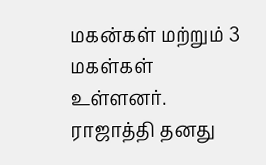மகன்கள் மற்றும் 3 மகள்கள் உள்ளனர். ராஜாத்தி தனது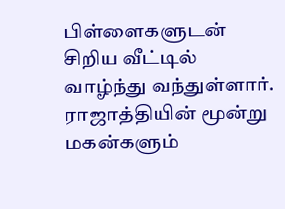பிள்ளைகளுடன் சிறிய வீட்டில் வாழ்ந்து வந்துள்ளார். ராஜாத்தியின் மூன்று மகன்களும்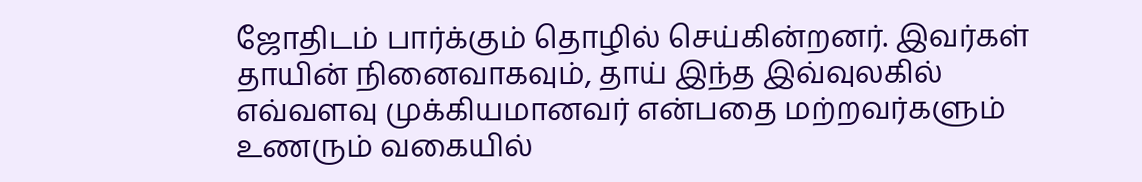ஜோதிடம் பார்க்கும் தொழில் செய்கின்றனர். இவர்கள் தாயின் நினைவாகவும், தாய் இந்த இவ்வுலகில் எவ்வளவு முக்கியமானவர் என்பதை மற்றவர்களும் உணரும் வகையில்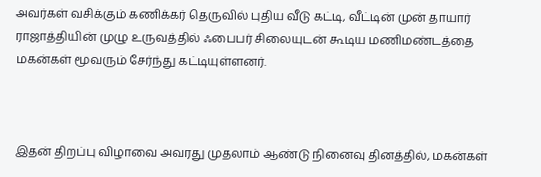அவர்கள் வசிக்கும் கணிக்கர் தெருவில் புதிய வீடு கட்டி, வீட்டின் முன் தாயார் ராஜாத்தியின் முழு உருவத்தில் ஃபைபர் சிலையுடன் கூடிய மணிமண்டத்தை மகன்கள் மூவரும் சேர்ந்து கட்டியுள்ளனர்.



இதன் திறப்பு விழாவை அவரது முதலாம் ஆண்டு நினைவு தினத்தில், மகன்கள்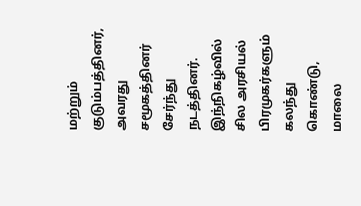மற்றும் குடும்பத்தினர், அவரது சமூகத்தினர் சேர்ந்து நடத்தினர். இந்நிகழ்வில் சில அரசியல் பிரமுகர்களும் கலந்து கொண்டு, மாலை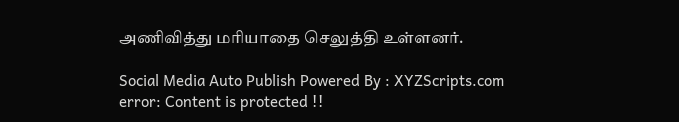அணிவித்து மரியாதை செலுத்தி உள்ளனர்.

Social Media Auto Publish Powered By : XYZScripts.com
error: Content is protected !!